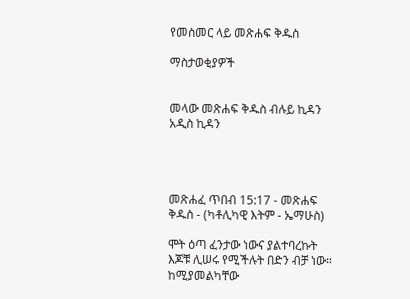የመስመር ላይ መጽሐፍ ቅዱስ

ማስታወቂያዎች


መላው መጽሐፍ ቅዱስ ብሉይ ኪዳን አዲስ ኪዳን




መጽሐፈ ጥበብ 15:17 - መጽሐፍ ቅዱስ - (ካቶሊካዊ እትም - ኤማሁስ)

ሞት ዕጣ ፈንታው ነውና ያልተባረኩት እጆቹ ሊሠሩ የሚችሉት በድን ብቻ ነው። ከሚያመልካቸው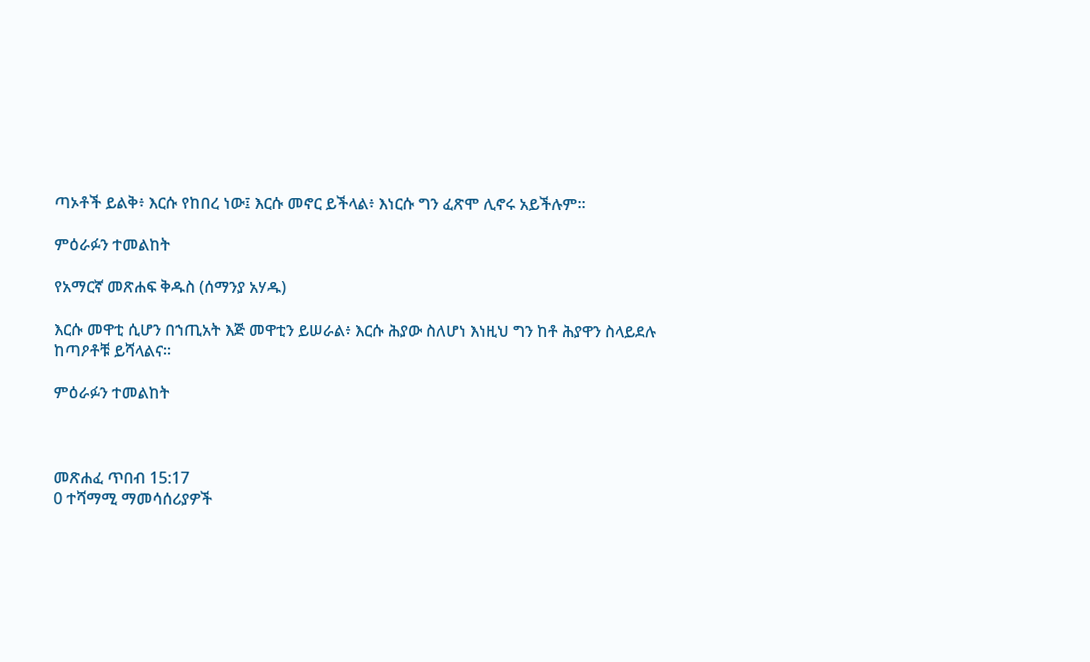ጣኦቶች ይልቅ፥ እርሱ የከበረ ነው፤ እርሱ መኖር ይችላል፥ እነርሱ ግን ፈጽሞ ሊኖሩ አይችሉም።

ምዕራፉን ተመልከት

የአማርኛ መጽሐፍ ቅዱስ (ሰማንያ አሃዱ)

እርሱ መዋቲ ሲሆን በኀጢአት እጅ መዋቲን ይሠራል፥ እርሱ ሕያው ስለሆነ እነዚህ ግን ከቶ ሕያዋን ስላይደሉ ከጣዖቶቹ ይሻላልና።

ምዕራፉን ተመልከት



መጽሐፈ ጥበብ 15:17
0 ተሻማሚ ማመሳሰሪያዎች